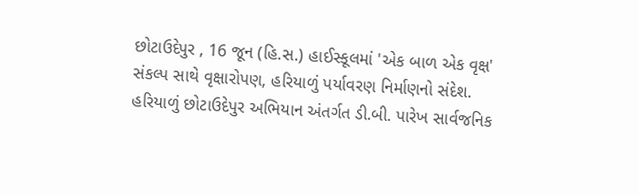છોટાઉદેપુર , 16 જૂન (હિ.સ.) હાઈસ્કૂલમાં 'એક બાળ એક વૃક્ષ' સંકલ્પ સાથે વૃક્ષારોપણ, હરિયાળું પર્યાવરણ નિર્માણનો સંદેશ.
હરિયાળું છોટાઉદેપુર અભિયાન અંતર્ગત ડી.બી. પારેખ સાર્વજનિક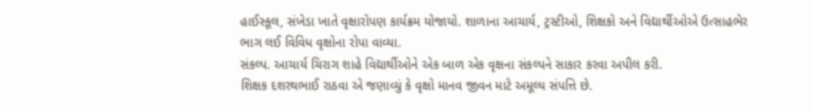હાઈસ્કૂલ, સંખેડા ખાતે વૃક્ષારોપણ કાર્યક્રમ યોજાયો. શાળાના આચાર્ય, ટ્રસ્ટીઓ, શિક્ષકો અને વિદ્યાર્થીઓએ ઉત્સાહભેર ભાગ લઈ વિવિધ વૃક્ષોના રોપા વાવ્યા.
સંકલ્પ. આચાર્ય ચિરાગ શાહે વિદ્યાર્થીઓને એક બાળ એક વૃક્ષના સંકલ્પને સાકાર કરવા અપીલ કરી.
શિક્ષક દશરથભાઈ રાઠવા એ જણાવ્યું કે વૃક્ષો માનવ જીવન માટે અમૂલ્ય સંપત્તિ છે.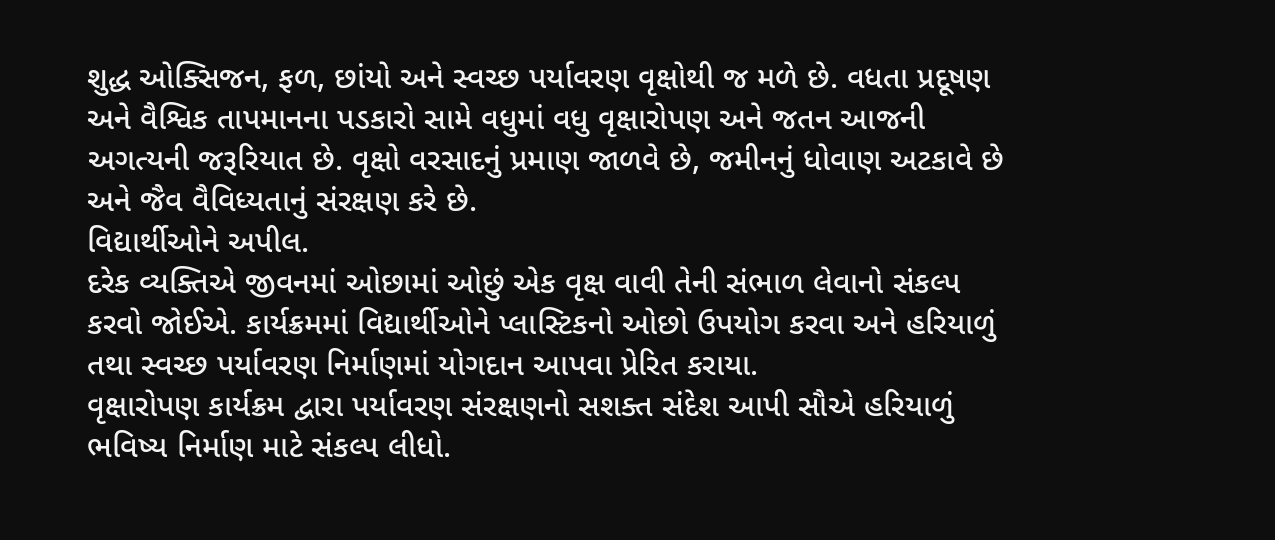શુદ્ધ ઓક્સિજન, ફળ, છાંયો અને સ્વચ્છ પર્યાવરણ વૃક્ષોથી જ મળે છે. વધતા પ્રદૂષણ અને વૈશ્વિક તાપમાનના પડકારો સામે વધુમાં વધુ વૃક્ષારોપણ અને જતન આજની અગત્યની જરૂરિયાત છે. વૃક્ષો વરસાદનું પ્રમાણ જાળવે છે, જમીનનું ધોવાણ અટકાવે છે અને જૈવ વૈવિધ્યતાનું સંરક્ષણ કરે છે.
વિદ્યાર્થીઓને અપીલ.
દરેક વ્યક્તિએ જીવનમાં ઓછામાં ઓછું એક વૃક્ષ વાવી તેની સંભાળ લેવાનો સંકલ્પ કરવો જોઈએ. કાર્યક્રમમાં વિદ્યાર્થીઓને પ્લાસ્ટિકનો ઓછો ઉપયોગ કરવા અને હરિયાળું તથા સ્વચ્છ પર્યાવરણ નિર્માણમાં યોગદાન આપવા પ્રેરિત કરાયા.
વૃક્ષારોપણ કાર્યક્રમ દ્વારા પર્યાવરણ સંરક્ષણનો સશક્ત સંદેશ આપી સૌએ હરિયાળું ભવિષ્ય નિર્માણ માટે સંકલ્પ લીધો.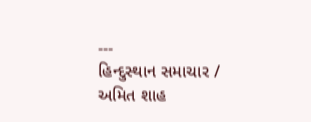---
હિન્દુસ્થાન સમાચાર / અમિત શાહ